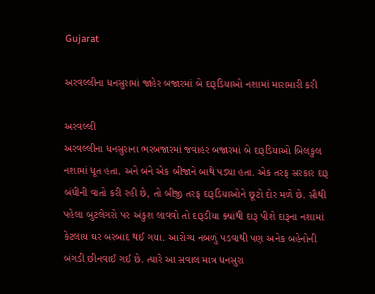Gujarat

અરવલ્લીના ધનસુરામાં જાહેર બજારમાં બે દારૂડિયાઓ નશામાં મારામારી કરી

અરવલ્લી
અરવલ્લીના ધનસુરાના ભરબજારમાં જવાહર બજારમાં બે દારૂડિયાઓ બિલકુલ નશામાં ધૂત હતા. અને બંને એક બીજાને બાથે પડ્યા હતા. એક તરફ સરકાર દારૂ બંધીની વાતો કરી રહી છે, તો બીજી તરફ દારૂડિયાઓને છૂટો દોર મળે છે. સૌથી પહેલા બુટલેગરો પર અંકુશ લાવવો તો દારૂડીયા ક્યાંથી દારૂ પીશે દારૂના નશામાં કેટલાય ઘર બરબાદ થઈ ગયા. આરોગ્ય નબળું પડવાથી પણ અનેક બહેનોની બંગડી છીનવાઈ ગઈ છે. ત્યારે આ સવાલ માત્ર ધનસુરા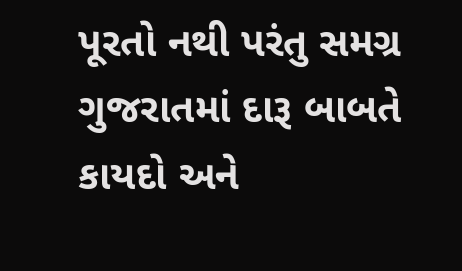પૂરતો નથી પરંતુ સમગ્ર ગુજરાતમાં દારૂ બાબતે કાયદો અને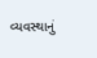વ્યવસ્થાનું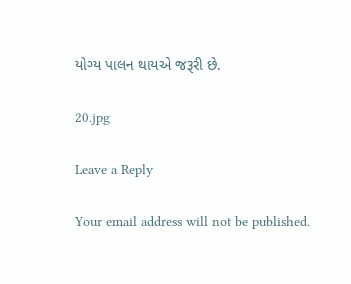યોગ્ય પાલન થાયએ જરૂરી છે.

20.jpg

Leave a Reply

Your email address will not be published.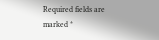Required fields are marked *